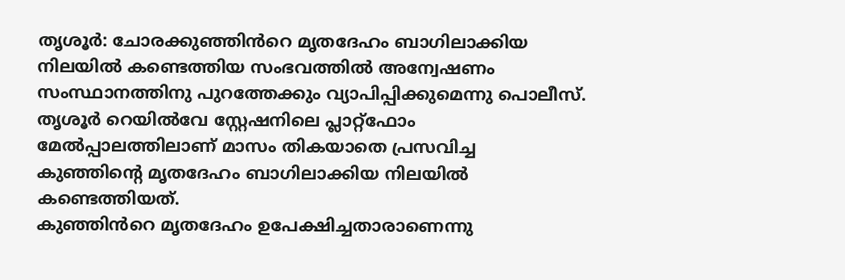തൃശൂർ: ചോരക്കുഞ്ഞിൻറെ മൃതദേഹം ബാഗിലാക്കിയ നിലയിൽ കണ്ടെത്തിയ സംഭവത്തിൽ അന്വേഷണം സംസ്ഥാനത്തിനു പുറത്തേക്കും വ്യാപിപ്പിക്കുമെന്നു പൊലീസ്. തൃശൂർ റെയിൽവേ സ്റ്റേഷനിലെ പ്ലാറ്റ്ഫോം മേൽപ്പാലത്തിലാണ് മാസം തികയാതെ പ്രസവിച്ച കുഞ്ഞിന്റെ മൃതദേഹം ബാഗിലാക്കിയ നിലയിൽ കണ്ടെത്തിയത്.
കുഞ്ഞിൻറെ മൃതദേഹം ഉപേക്ഷിച്ചതാരാണെന്നു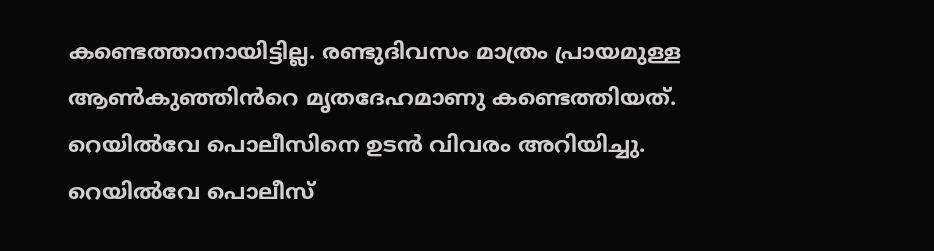കണ്ടെത്താനായിട്ടില്ല. രണ്ടുദിവസം മാത്രം പ്രായമുള്ള ആൺകുഞ്ഞിൻറെ മൃതദേഹമാണു കണ്ടെത്തിയത്. റെയിൽവേ പൊലീസിനെ ഉടൻ വിവരം അറിയിച്ചു. റെയിൽവേ പൊലീസ്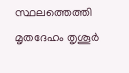സ്ഥലത്തെത്തി മൃതദേഹം തൃശൂർ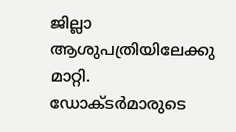ജില്ലാ ആശുപത്രിയിലേക്കു മാറ്റി.
ഡോക്ടർമാരുടെ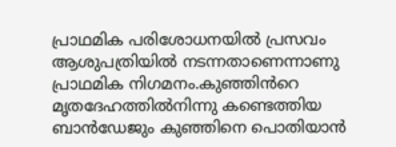പ്രാഥമിക പരിശോധനയിൽ പ്രസവം ആശുപത്രിയിൽ നടന്നതാണെന്നാണു പ്രാഥമിക നിഗമനം.കുഞ്ഞിൻറെ മൃതദേഹത്തിൽനിന്നു കണ്ടെത്തിയ ബാൻഡേജും കുഞ്ഞിനെ പൊതിയാൻ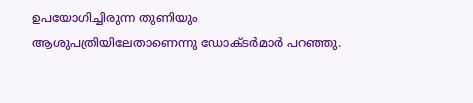ഉപയോഗിച്ചിരുന്ന തുണിയും ആശുപത്രിയിലേതാണെന്നു ഡോക്ടർമാർ പറഞ്ഞു.